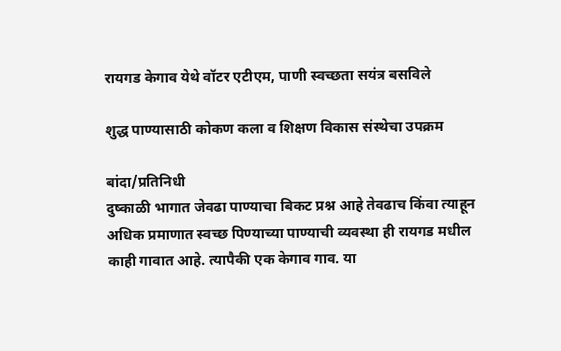रायगड केगाव येथे वॉटर एटीएम, पाणी स्वच्छता सयंत्र बसविले

शुद्ध पाण्यासाठी कोकण कला व शिक्षण विकास संस्थेचा उपक्रम

बांदा/प्रतिनिधी
दुष्काळी भागात जेवढा पाण्याचा बिकट प्रश्न आहे तेवढाच किंवा त्याहून अधिक प्रमाणात स्वच्छ पिण्याच्या पाण्याची व्यवस्था ही रायगड मधील काही गावात आहे. त्यापैकी एक केगाव गाव. या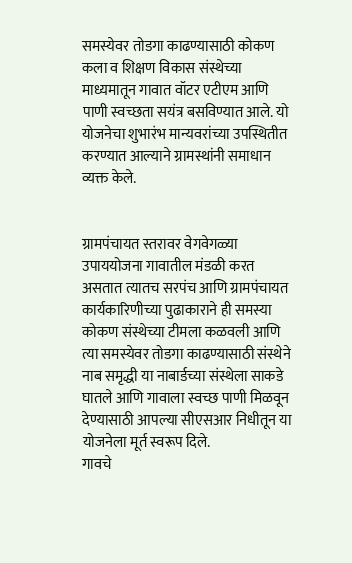समस्येवर तोडगा काढण्यासाठी कोकण कला व शिक्षण विकास संस्थेच्या माध्यमातून गावात वॉटर एटीएम आणि पाणी स्वच्छता सयंत्र बसविण्यात आले. यो योजनेचा शुभारंभ मान्यवरांच्या उपस्थितीत करण्यात आल्याने ग्रामस्थांनी समाधान व्यक्त केले.


ग्रामपंचायत स्तरावर वेगवेगळ्या उपाययोजना गावातील मंडळी करत असतात त्यातच सरपंच आणि ग्रामपंचायत कार्यकारिणीच्या पुढाकाराने ही समस्या कोकण संस्थेच्या टीमला कळवली आणि त्या समस्येवर तोडगा काढण्यासाठी संस्थेने नाब समृद्धी या नाबार्डच्या संस्थेला साकडे घातले आणि गावाला स्वच्छ पाणी मिळवून देण्यासाठी आपल्या सीएसआर निधीतून या योजनेला मूर्त स्वरूप दिले.
गावचे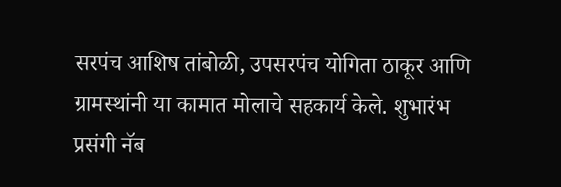सरपंच आशिष तांबोळी, उपसरपंच योगिता ठाकूर आणि ग्रामस्थांनी या कामात मोलाचे सहकार्य केले. शुभारंभ प्रसंगी नॅब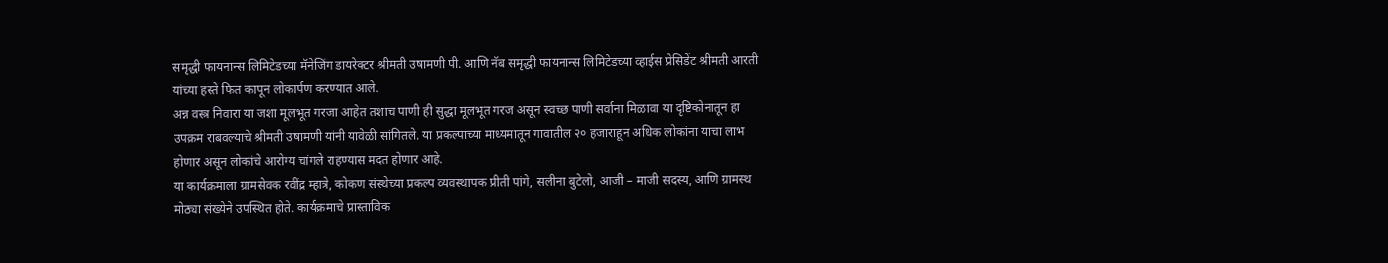समृद्धी फायनान्स लिमिटेडच्या मॅनेजिंग डायरेक्टर श्रीमती उषामणी पी. आणि नॅब समृद्धी फायनान्स लिमिटेडच्या व्हाईस प्रेसिडेंट श्रीमती आरती यांच्या हस्ते फित कापून लोकार्पण करण्यात आले.
अन्न वस्त्र निवारा या जशा मूलभूत गरजा आहेत तशाच पाणी ही सुद्धा मूलभूत गरज असून स्वच्छ पाणी सर्वाना मिळावा या दृष्टिकोनातून हा उपक्रम राबवल्याचे श्रीमती उषामणी यांनी यावेळी सांगितले. या प्रकल्पाच्या माध्यमातून गावातील २० हजाराहून अधिक लोकांना याचा लाभ होणार असून लोकांचे आरोग्य चांगले राहण्यास मदत होणार आहे.
या कार्यक्रमाला ग्रामसेवक रवींद्र म्हात्रे, कोकण संस्थेच्या प्रकल्प व्यवस्थापक प्रीती पांगे, सलीना बुटेलो, आजी – माजी सदस्य, आणि ग्रामस्थ मोठ्या संख्येने उपस्थित होते. कार्यक्रमाचे प्रास्ताविक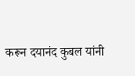करून दयानंद कुबल यांनी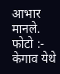आभार मानले.
फोटो :-
केगाव येथे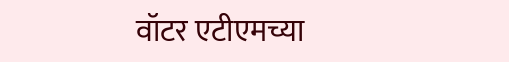वॉटर एटीएमच्या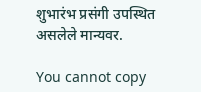शुभारंभ प्रसंगी उपस्थित असलेले मान्यवर.

You cannot copy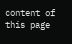content of this page